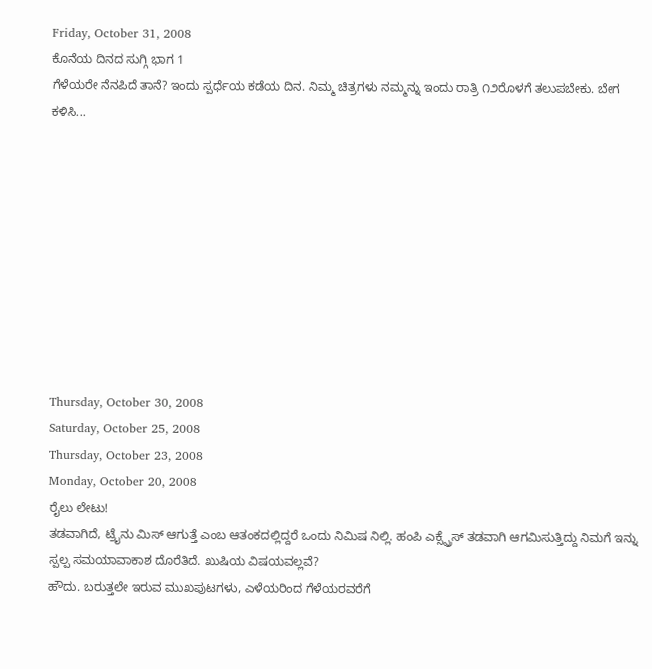Friday, October 31, 2008
ಕೊನೆಯ ದಿನದ ಸುಗ್ಗಿ ಭಾಗ 1
ಗೆಳೆಯರೇ ನೆನಪಿದೆ ತಾನೆ? ಇಂದು ಸ್ಪರ್ಧೆಯ ಕಡೆಯ ದಿನ. ನಿಮ್ಮ ಚಿತ್ರಗಳು ನಮ್ಮನ್ನು ಇಂದು ರಾತ್ರಿ ೧೨ರೊಳಗೆ ತಲುಪಬೇಕು. ಬೇಗ ಕಳಿಸಿ...










Thursday, October 30, 2008
Saturday, October 25, 2008
Thursday, October 23, 2008
Monday, October 20, 2008
ರೈಲು ಲೇಟು!
ತಡವಾಗಿದೆ, ಟ್ರೈನು ಮಿಸ್ ಆಗುತ್ತೆ ಎಂಬ ಆತಂಕದಲ್ಲಿದ್ದರೆ ಒಂದು ನಿಮಿಷ ನಿಲ್ಲಿ. ಹಂಪಿ ಎಕ್ಸ್ಪ್ರೆಸ್ ತಡವಾಗಿ ಆಗಮಿಸುತ್ತಿದ್ದು ನಿಮಗೆ ಇನ್ನು ಸ್ಪಲ್ಪ ಸಮಯಾವಾಕಾಶ ದೊರೆತಿದೆ. ಖುಷಿಯ ವಿಷಯವಲ್ಲವೆ?
ಹೌದು. ಬರುತ್ತಲೇ ಇರುವ ಮುಖಪುಟಗಳು, ಎಳೆಯರಿಂದ ಗೆಳೆಯರವರೆಗೆ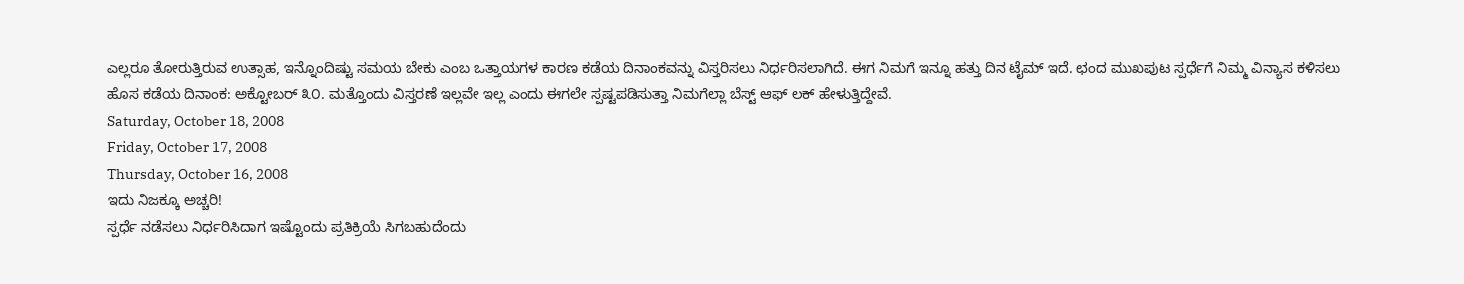ಎಲ್ಲರೂ ತೋರುತ್ತಿರುವ ಉತ್ಸಾಹ, ಇನ್ನೊಂದಿಷ್ಟು ಸಮಯ ಬೇಕು ಎಂಬ ಒತ್ತಾಯಗಳ ಕಾರಣ ಕಡೆಯ ದಿನಾಂಕವನ್ನು ವಿಸ್ತರಿಸಲು ನಿರ್ಧರಿಸಲಾಗಿದೆ. ಈಗ ನಿಮಗೆ ಇನ್ನೂ ಹತ್ತು ದಿನ ಟೈಮ್ ಇದೆ. ಛಂದ ಮುಖಪುಟ ಸ್ಪರ್ಧೆಗೆ ನಿಮ್ಮ ವಿನ್ಯಾಸ ಕಳಿಸಲು ಹೊಸ ಕಡೆಯ ದಿನಾಂಕ: ಅಕ್ಟೋಬರ್ ೩೦. ಮತ್ತೊಂದು ವಿಸ್ತರಣೆ ಇಲ್ಲವೇ ಇಲ್ಲ ಎಂದು ಈಗಲೇ ಸ್ಪಷ್ಟಪಡಿಸುತ್ತಾ ನಿಮಗೆಲ್ಲಾ ಬೆಸ್ಟ್ ಆಫ್ ಲಕ್ ಹೇಳುತ್ತಿದ್ದೇವೆ.
Saturday, October 18, 2008
Friday, October 17, 2008
Thursday, October 16, 2008
ಇದು ನಿಜಕ್ಕೂ ಅಚ್ಚರಿ!
ಸ್ಪರ್ಧೆ ನಡೆಸಲು ನಿರ್ಧರಿಸಿದಾಗ ಇಷ್ಟೊಂದು ಪ್ರತಿಕ್ರಿಯೆ ಸಿಗಬಹುದೆಂದು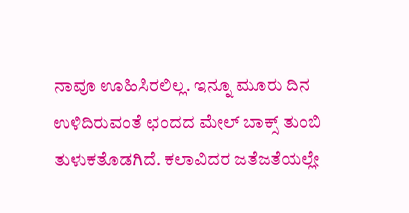ನಾವೂ ಊಹಿಸಿರಲಿಲ್ಲ. ಇನ್ನೂ ಮೂರು ದಿನ ಉಳಿದಿರುವಂತೆ ಛಂದದ ಮೇಲ್ ಬಾಕ್ಸ್ ತುಂಬಿ ತುಳುಕತೊಡಗಿದೆ. ಕಲಾವಿದರ ಜತೆಜತೆಯಲ್ಲೇ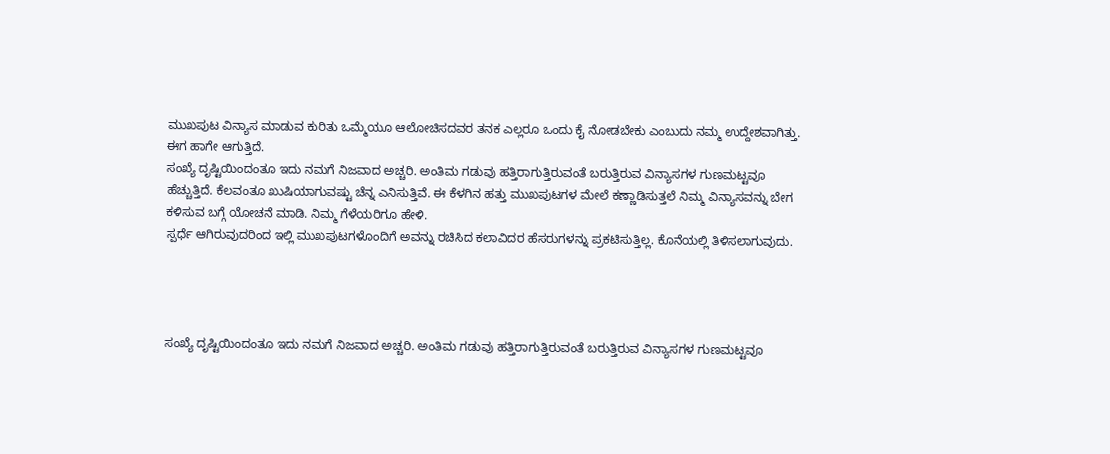ಮುಖಪುಟ ವಿನ್ಯಾಸ ಮಾಡುವ ಕುರಿತು ಒಮ್ಮೆಯೂ ಆಲೋಚಿಸದವರ ತನಕ ಎಲ್ಲರೂ ಒಂದು ಕೈ ನೋಡಬೇಕು ಎಂಬುದು ನಮ್ಮ ಉದ್ದೇಶವಾಗಿತ್ತು. ಈಗ ಹಾಗೇ ಆಗುತ್ತಿದೆ.
ಸಂಖ್ಯೆ ದೃಷ್ಟಿಯಿಂದಂತೂ ಇದು ನಮಗೆ ನಿಜವಾದ ಅಚ್ಚರಿ. ಅಂತಿಮ ಗಡುವು ಹತ್ತಿರಾಗುತ್ತಿರುವಂತೆ ಬರುತ್ತಿರುವ ವಿನ್ಯಾಸಗಳ ಗುಣಮಟ್ಟವೂ ಹೆಚ್ಚುತ್ತಿದೆ. ಕೆಲವಂತೂ ಖುಷಿಯಾಗುವಷ್ಟು ಚೆನ್ನ ಎನಿಸುತ್ತಿವೆ. ಈ ಕೆಳಗಿನ ಹತ್ತು ಮುಖಪುಟಗಳ ಮೇಲೆ ಕಣ್ಣಾಡಿಸುತ್ತಲೆ ನಿಮ್ಮ ವಿನ್ಯಾಸವನ್ನು ಬೇಗ ಕಳಿಸುವ ಬಗ್ಗೆ ಯೋಚನೆ ಮಾಡಿ. ನಿಮ್ಮ ಗೆಳೆಯರಿಗೂ ಹೇಳಿ.
ಸ್ಪರ್ಧೆ ಆಗಿರುವುದರಿಂದ ಇಲ್ಲಿ ಮುಖಪುಟಗಳೊಂದಿಗೆ ಅವನ್ನು ರಚಿಸಿದ ಕಲಾವಿದರ ಹೆಸರುಗಳನ್ನು ಪ್ರಕಟಿಸುತ್ತಿಲ್ಲ. ಕೊನೆಯಲ್ಲಿ ತಿಳಿಸಲಾಗುವುದು.




ಸಂಖ್ಯೆ ದೃಷ್ಟಿಯಿಂದಂತೂ ಇದು ನಮಗೆ ನಿಜವಾದ ಅಚ್ಚರಿ. ಅಂತಿಮ ಗಡುವು ಹತ್ತಿರಾಗುತ್ತಿರುವಂತೆ ಬರುತ್ತಿರುವ ವಿನ್ಯಾಸಗಳ ಗುಣಮಟ್ಟವೂ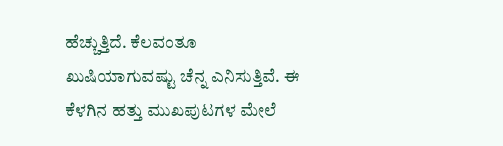ಹೆಚ್ಚುತ್ತಿದೆ. ಕೆಲವಂತೂ ಖುಷಿಯಾಗುವಷ್ಟು ಚೆನ್ನ ಎನಿಸುತ್ತಿವೆ. ಈ ಕೆಳಗಿನ ಹತ್ತು ಮುಖಪುಟಗಳ ಮೇಲೆ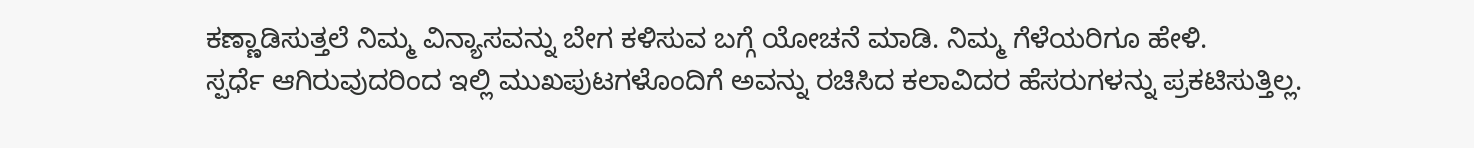ಕಣ್ಣಾಡಿಸುತ್ತಲೆ ನಿಮ್ಮ ವಿನ್ಯಾಸವನ್ನು ಬೇಗ ಕಳಿಸುವ ಬಗ್ಗೆ ಯೋಚನೆ ಮಾಡಿ. ನಿಮ್ಮ ಗೆಳೆಯರಿಗೂ ಹೇಳಿ.
ಸ್ಪರ್ಧೆ ಆಗಿರುವುದರಿಂದ ಇಲ್ಲಿ ಮುಖಪುಟಗಳೊಂದಿಗೆ ಅವನ್ನು ರಚಿಸಿದ ಕಲಾವಿದರ ಹೆಸರುಗಳನ್ನು ಪ್ರಕಟಿಸುತ್ತಿಲ್ಲ.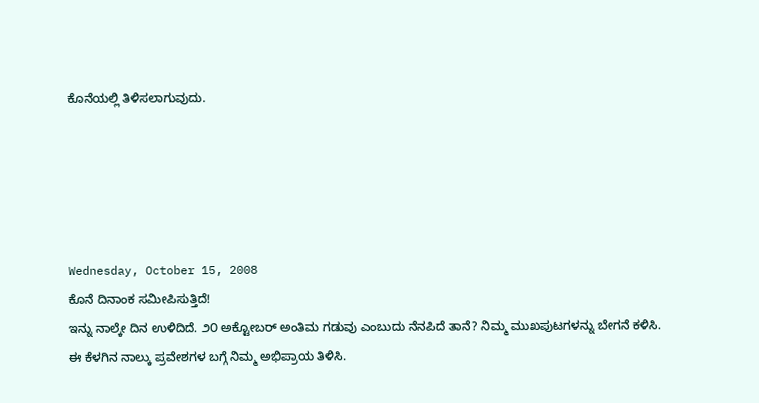ಕೊನೆಯಲ್ಲಿ ತಿಳಿಸಲಾಗುವುದು.





Wednesday, October 15, 2008
ಕೊನೆ ದಿನಾಂಕ ಸಮೀಪಿಸುತ್ತಿದೆ!
ಇನ್ನು ನಾಲ್ಕೇ ದಿನ ಉಳಿದಿದೆ. ೨೦ ಅಕ್ಟೋಬರ್ ಅಂತಿಮ ಗಡುವು ಎಂಬುದು ನೆನಪಿದೆ ತಾನೆ? ನಿಮ್ಮ ಮುಖಪುಟಗಳನ್ನು ಬೇಗನೆ ಕಳಿಸಿ. ಈ ಕೆಳಗಿನ ನಾಲ್ಕು ಪ್ರವೇಶಗಳ ಬಗ್ಗೆ ನಿಮ್ಮ ಅಭಿಪ್ರಾಯ ತಿಳಿಸಿ.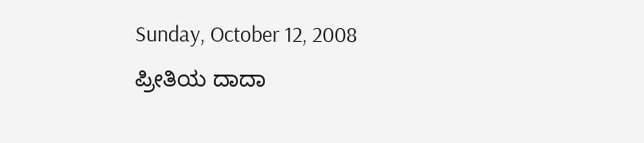Sunday, October 12, 2008
ಪ್ರೀತಿಯ ದಾದಾ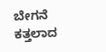ಬೇಗನೆ ಕತ್ತಲಾದ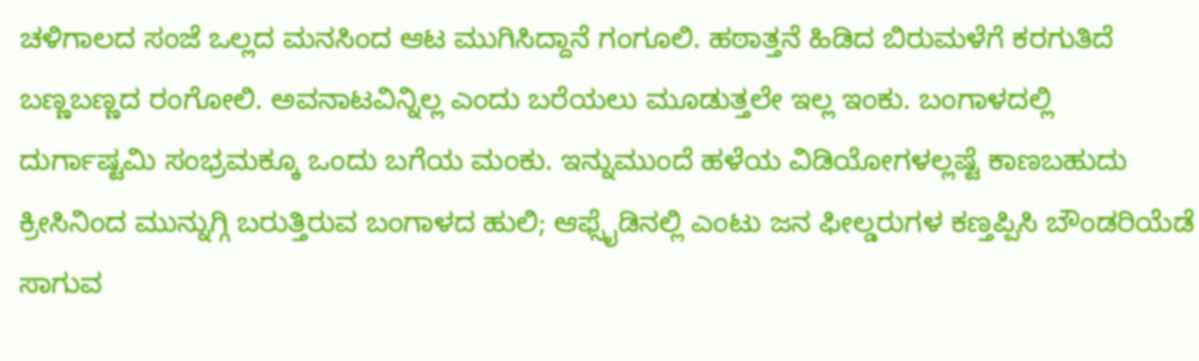ಚಳಿಗಾಲದ ಸಂಜೆ ಒಲ್ಲದ ಮನಸಿಂದ ಆಟ ಮುಗಿಸಿದ್ದಾನೆ ಗಂಗೂಲಿ. ಹಠಾತ್ತನೆ ಹಿಡಿದ ಬಿರುಮಳೆಗೆ ಕರಗುತಿದೆ ಬಣ್ಣಬಣ್ಣದ ರಂಗೋಲಿ. ಅವನಾಟವಿನ್ನಿಲ್ಲ ಎಂದು ಬರೆಯಲು ಮೂಡುತ್ತಲೇ ಇಲ್ಲ ಇಂಕು. ಬಂಗಾಳದಲ್ಲಿ ದುರ್ಗಾಷ್ಟಮಿ ಸಂಭ್ರಮಕ್ಕೂ ಒಂದು ಬಗೆಯ ಮಂಕು. ಇನ್ನುಮುಂದೆ ಹಳೆಯ ವಿಡಿಯೋಗಳಲ್ಲಷ್ಟೆ ಕಾಣಬಹುದು ಕ್ರೀಸಿನಿಂದ ಮುನ್ನುಗ್ಗಿ ಬರುತ್ತಿರುವ ಬಂಗಾಳದ ಹುಲಿ; ಆಫ್ಸೈಡಿನಲ್ಲಿ ಎಂಟು ಜನ ಫೀಲ್ಡರುಗಳ ಕಣ್ತಪ್ಪಿಸಿ ಬೌಂಡರಿಯೆಡೆ ಸಾಗುವ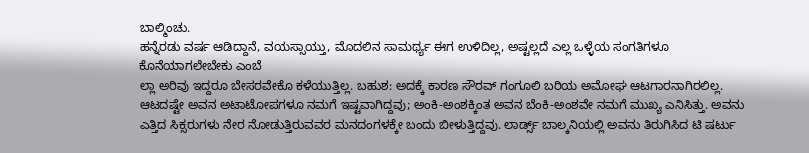ಬಾಲ್ಮಿಂಚು.
ಹನ್ನೆರಡು ವರ್ಷ ಆಡಿದ್ದಾನೆ, ವಯಸ್ಸಾಯ್ತು, ಮೊದಲಿನ ಸಾಮರ್ಥ್ಯ ಈಗ ಉಳಿದಿಲ್ಲ, ಅಷ್ಟಲ್ಲದೆ ಎಲ್ಲ ಒಳ್ಳೆಯ ಸಂಗತಿಗಳೂ ಕೊನೆಯಾಗಲೇಬೇಕು ಎಂಬೆ
ಲ್ಲಾ ಅರಿವು ಇದ್ದರೂ ಬೇಸರವೇಕೊ ಕಳೆಯುತ್ತಿಲ್ಲ. ಬಹುಶ: ಅದಕ್ಕೆ ಕಾರಣ ಸೌರವ್ ಗಂಗೂಲಿ ಬರಿಯ ಅಮೋಘ ಆಟಗಾರನಾಗಿರಲಿಲ್ಲ. ಆಟದಷ್ಟೇ ಅವನ ಅಟಾಟೋಪಗಳೂ ನಮಗೆ ಇಷ್ಟವಾಗಿದ್ದವು; ಅಂಕಿ-ಅಂಶಕ್ಕಿಂತ ಅವನ ಬೆಂಕಿ-ಅಂಶವೇ ನಮಗೆ ಮುಖ್ಯ ಎನಿಸಿತ್ತು. ಅವನು ಎತ್ತಿದ ಸಿಕ್ಸರುಗಳು ನೇರ ನೋಡುತ್ತಿರುವವರ ಮನದಂಗಳಕ್ಕೇ ಬಂದು ಬೀಳುತ್ತಿದ್ದವು. ಲಾರ್ಡ್ಸ್ ಬಾಲ್ಕನಿಯಲ್ಲಿ ಅವನು ತಿರುಗಿಸಿದ ಟಿ ಷರ್ಟು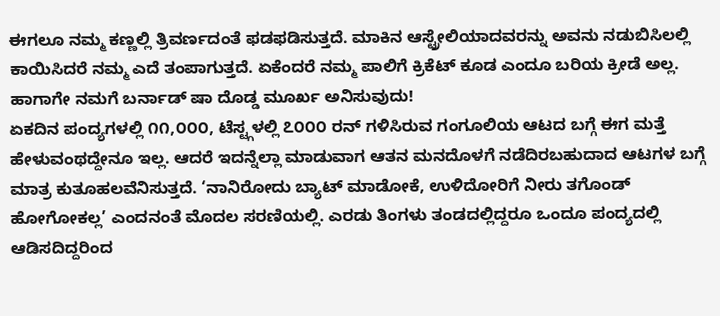ಈಗಲೂ ನಮ್ಮ ಕಣ್ಣಲ್ಲಿ ತ್ರಿವರ್ಣದಂತೆ ಫಡಫಡಿಸುತ್ತದೆ. ಮಾಕಿನ ಆಸ್ಟ್ರೇಲಿಯಾದವರನ್ನು ಅವನು ನಡುಬಿಸಿಲಲ್ಲಿ ಕಾಯಿಸಿದರೆ ನಮ್ಮ ಎದೆ ತಂಪಾಗುತ್ತದೆ. ಏಕೆಂದರೆ ನಮ್ಮ ಪಾಲಿಗೆ ಕ್ರಿಕೆಟ್ ಕೂಡ ಎಂದೂ ಬರಿಯ ಕ್ರೀಡೆ ಅಲ್ಲ. ಹಾಗಾಗೇ ನಮಗೆ ಬರ್ನಾಡ್ ಷಾ ದೊಡ್ಡ ಮೂರ್ಖ ಅನಿಸುವುದು!
ಏಕದಿನ ಪಂದ್ಯಗಳಲ್ಲಿ ೧೧,೦೦೦, ಟೆಸ್ಟ್ಗಳಲ್ಲಿ ೭೦೦೦ ರನ್ ಗಳಿಸಿರುವ ಗಂಗೂಲಿಯ ಆಟದ ಬಗ್ಗೆ ಈಗ ಮತ್ತೆ ಹೇಳುವಂಥದ್ದೇನೂ ಇಲ್ಲ. ಆದರೆ ಇದನ್ನೆಲ್ಲಾ ಮಾಡುವಾಗ ಆತನ ಮನದೊಳಗೆ ನಡೆದಿರಬಹುದಾದ ಆಟಗಳ ಬಗ್ಗೆ ಮಾತ್ರ ಕುತೂಹಲವೆನಿಸುತ್ತದೆ. ‘ನಾನಿರೋದು ಬ್ಯಾಟ್ ಮಾಡೋಕೆ, ಉಳಿದೋರಿಗೆ ನೀರು ತಗೊಂಡ್ ಹೋಗೋಕಲ್ಲ’ ಎಂದನಂತೆ ಮೊದಲ ಸರಣಿಯಲ್ಲಿ. ಎರಡು ತಿಂಗಳು ತಂಡದಲ್ಲಿದ್ದರೂ ಒಂದೂ ಪಂದ್ಯದಲ್ಲಿ ಆಡಿಸದಿದ್ದರಿಂದ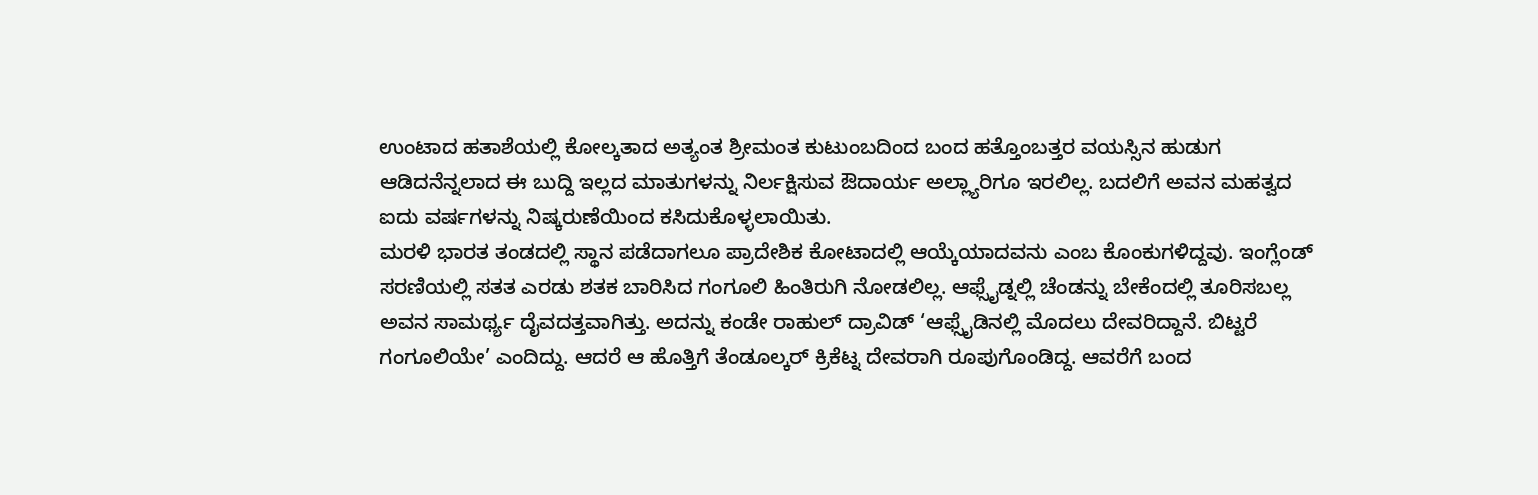ಉಂಟಾದ ಹತಾಶೆಯಲ್ಲಿ ಕೋಲ್ಕತಾದ ಅತ್ಯಂತ ಶ್ರೀಮಂತ ಕುಟುಂಬದಿಂದ ಬಂದ ಹತ್ತೊಂಬತ್ತರ ವಯಸ್ಸಿನ ಹುಡುಗ ಆಡಿದನೆನ್ನಲಾದ ಈ ಬುದ್ದಿ ಇಲ್ಲದ ಮಾತುಗಳನ್ನು ನಿರ್ಲಕ್ಷಿಸುವ ಔದಾರ್ಯ ಅಲ್ಲ್ಯಾರಿಗೂ ಇರಲಿಲ್ಲ. ಬದಲಿಗೆ ಅವನ ಮಹತ್ವದ ಐದು ವರ್ಷಗಳನ್ನು ನಿಷ್ಕರುಣೆಯಿಂದ ಕಸಿದುಕೊಳ್ಳಲಾಯಿತು.
ಮರಳಿ ಭಾರತ ತಂಡದಲ್ಲಿ ಸ್ಥಾನ ಪಡೆದಾಗಲೂ ಪ್ರಾದೇಶಿಕ ಕೋಟಾದಲ್ಲಿ ಆಯ್ಕೆಯಾದವನು ಎಂಬ ಕೊಂಕುಗಳಿದ್ದವು. ಇಂಗ್ಲೆಂಡ್ ಸರಣಿಯಲ್ಲಿ ಸತತ ಎರಡು ಶತಕ ಬಾರಿಸಿದ ಗಂಗೂಲಿ ಹಿಂತಿರುಗಿ ನೋಡಲಿಲ್ಲ. ಆಫ್ಸೈಡ್ನಲ್ಲಿ ಚೆಂಡನ್ನು ಬೇಕೆಂದಲ್ಲಿ ತೂರಿಸಬಲ್ಲ ಅವನ ಸಾಮರ್ಥ್ಯ ದೈವದತ್ತವಾಗಿತ್ತು. ಅದನ್ನು ಕಂಡೇ ರಾಹುಲ್ ದ್ರಾವಿಡ್ ‘ಆಫ್ಸೈಡಿನಲ್ಲಿ ಮೊದಲು ದೇವರಿದ್ದಾನೆ. ಬಿಟ್ಟರೆ ಗಂಗೂಲಿಯೇ’ ಎಂದಿದ್ದು. ಆದರೆ ಆ ಹೊತ್ತಿಗೆ ತೆಂಡೂಲ್ಕರ್ ಕ್ರಿಕೆಟ್ನ ದೇವರಾಗಿ ರೂಪುಗೊಂಡಿದ್ದ. ಆವರೆಗೆ ಬಂದ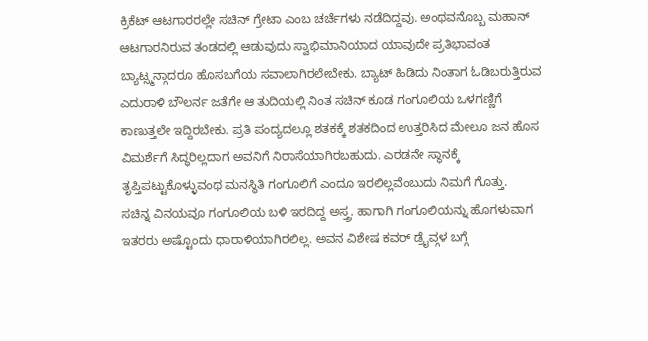ಕ್ರಿಕೆಟ್ ಆಟಗಾರರಲ್ಲೇ ಸಚಿನ್ ಗ್ರೇಟಾ ಎಂಬ ಚರ್ಚೆಗಳು ನಡೆದಿದ್ದವು. ಅಂಥವನೊಬ್ಬ ಮಹಾನ್ ಆಟಗಾರನಿರುವ ತಂಡದಲ್ಲಿ ಆಡುವುದು ಸ್ವಾಭಿಮಾನಿಯಾದ ಯಾವುದೇ ಪ್ರತಿಭಾವಂತ ಬ್ಯಾಟ್ಸ್ಮನ್ಗಾದರೂ ಹೊಸಬಗೆಯ ಸವಾಲಾಗಿರಲೇಬೇಕು. ಬ್ಯಾಟ್ ಹಿಡಿದು ನಿಂತಾಗ ಓಡಿಬರುತ್ತಿರುವ ಎದುರಾಳಿ ಬೌಲರ್ನ ಜತೆಗೇ ಆ ತುದಿಯಲ್ಲಿ ನಿಂತ ಸಚಿನ್ ಕೂಡ ಗಂಗೂಲಿಯ ಒಳಗಣ್ಣಿಗೆ ಕಾಣುತ್ತಲೇ ಇದ್ದಿರಬೇಕು. ಪ್ರತಿ ಪಂದ್ಯದಲ್ಲೂ ಶತಕಕ್ಕೆ ಶತಕದಿಂದ ಉತ್ತರಿಸಿದ ಮೇಲೂ ಜನ ಹೊಸ ವಿಮರ್ಶೆಗೆ ಸಿದ್ಧರಿಲ್ಲದಾಗ ಅವನಿಗೆ ನಿರಾಸೆಯಾಗಿರಬಹುದು. ಎರಡನೇ ಸ್ಥಾನಕ್ಕೆ ತೃಪ್ತಿಪಟ್ಟುಕೊಳ್ಳುವಂಥ ಮನಸ್ಥಿತಿ ಗಂಗೂಲಿಗೆ ಎಂದೂ ಇರಲಿಲ್ಲವೆಂಬುದು ನಿಮಗೆ ಗೊತ್ತು.
ಸಚಿನ್ನ ವಿನಯವೂ ಗಂಗೂಲಿಯ ಬಳಿ ಇರದಿದ್ದ ಅಸ್ತ್ರ. ಹಾಗಾಗಿ ಗಂಗೂಲಿಯನ್ನು ಹೊಗಳುವಾಗ ಇತರರು ಅಷ್ಟೊಂದು ಧಾರಾಳಿಯಾಗಿರಲಿಲ್ಲ. ಅವನ ವಿಶೇಷ ಕವರ್ ಡ್ರೈವ್ಗಳ ಬಗ್ಗೆ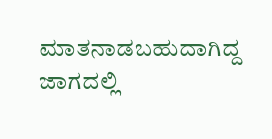ಮಾತನಾಡಬಹುದಾಗಿದ್ದ ಜಾಗದಲ್ಲಿ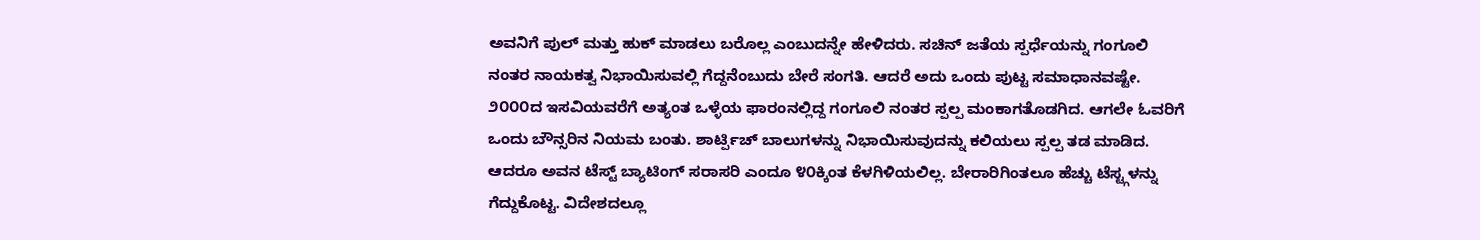ಅವನಿಗೆ ಪುಲ್ ಮತ್ತು ಹುಕ್ ಮಾಡಲು ಬರೊಲ್ಲ ಎಂಬುದನ್ನೇ ಹೇಳಿದರು. ಸಚಿನ್ ಜತೆಯ ಸ್ಪರ್ಧೆಯನ್ನು ಗಂಗೂಲಿ ನಂತರ ನಾಯಕತ್ವ ನಿಭಾಯಿಸುವಲ್ಲಿ ಗೆದ್ದನೆಂಬುದು ಬೇರೆ ಸಂಗತಿ. ಆದರೆ ಅದು ಒಂದು ಪುಟ್ಟ ಸಮಾಧಾನವಷ್ಟೇ.
೨೦೦೦ದ ಇಸವಿಯವರೆಗೆ ಅತ್ಯಂತ ಒಳ್ಳೆಯ ಫಾರಂನಲ್ಲಿದ್ದ ಗಂಗೂಲಿ ನಂತರ ಸ್ಪಲ್ಪ ಮಂಕಾಗತೊಡಗಿದ. ಆಗಲೇ ಓವರಿಗೆ ಒಂದು ಬೌನ್ಸರಿನ ನಿಯಮ ಬಂತು. ಶಾರ್ಟ್ಪಿಚ್ ಬಾಲುಗಳನ್ನು ನಿಭಾಯಿಸುವುದನ್ನು ಕಲಿಯಲು ಸ್ಪಲ್ಪ ತಡ ಮಾಡಿದ. ಆದರೂ ಅವನ ಟೆಸ್ಟ್ ಬ್ಯಾಟಿಂಗ್ ಸರಾಸರಿ ಎಂದೂ ೪೦ಕ್ಕಿಂತ ಕೆಳಗಿಳಿಯಲಿಲ್ಲ. ಬೇರಾರಿಗಿಂತಲೂ ಹೆಚ್ಚು ಟೆಸ್ಟ್ಗಳನ್ನು ಗೆದ್ದುಕೊಟ್ಟ. ವಿದೇಶದಲ್ಲೂ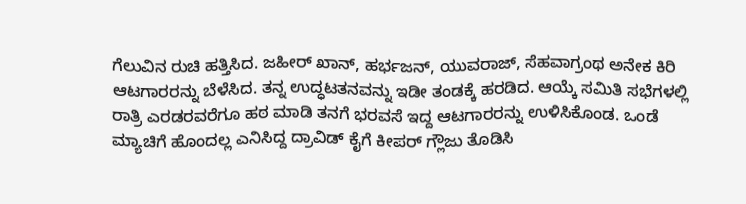ಗೆಲುವಿನ ರುಚಿ ಹತ್ತಿಸಿದ. ಜಹೀರ್ ಖಾನ್, ಹರ್ಭಜನ್, ಯುವರಾಜ್, ಸೆಹವಾಗ್ರಂಥ ಅನೇಕ ಕಿರಿ ಆಟಗಾರರನ್ನು ಬೆಳೆಸಿದ. ತನ್ನ ಉದ್ಧಟತನವನ್ನು ಇಡೀ ತಂಡಕ್ಕೆ ಹರಡಿದ. ಆಯ್ಕೆ ಸಮಿತಿ ಸಭೆಗಳಲ್ಲಿ ರಾತ್ರಿ ಎರಡರವರೆಗೂ ಹಠ ಮಾಡಿ ತನಗೆ ಭರವಸೆ ಇದ್ದ ಆಟಗಾರರನ್ನು ಉಳಿಸಿಕೊಂಡ. ಒಂಡೆ ಮ್ಯಾಚಿಗೆ ಹೊಂದಲ್ಲ ಎನಿಸಿದ್ದ ದ್ರಾವಿಡ್ ಕೈಗೆ ಕೀಪರ್ ಗ್ಲೌಜು ತೊಡಿಸಿ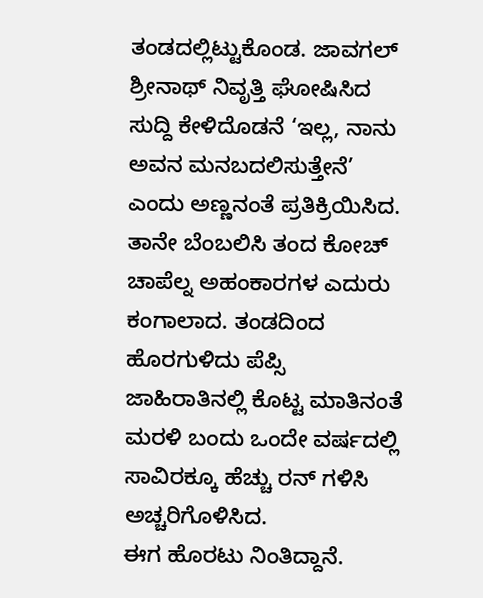ತಂಡದಲ್ಲಿಟ್ಟುಕೊಂಡ. ಜಾವಗಲ್ ಶ್ರೀನಾಥ್ ನಿವೃತ್ತಿ ಘೋಷಿಸಿದ ಸುದ್ದಿ ಕೇಳಿದೊಡನೆ ‘ಇಲ್ಲ, ನಾನು ಅವನ ಮನಬದಲಿಸುತ್ತೇನೆ’ ಎಂದು ಅಣ್ಣನಂತೆ ಪ್ರತಿಕ್ರಿಯಿಸಿದ. ತಾನೇ ಬೆಂಬಲಿಸಿ ತಂದ ಕೋಚ್ ಚಾಪೆಲ್ನ ಅಹಂಕಾರಗಳ ಎದುರು ಕಂಗಾಲಾದ. ತಂಡದಿಂದ ಹೊರಗುಳಿದು ಪೆಪ್ಸಿ ಜಾಹಿರಾತಿನಲ್ಲಿ ಕೊಟ್ಟ ಮಾತಿನಂತೆ ಮರಳಿ ಬಂದು ಒಂದೇ ವರ್ಷದಲ್ಲಿ ಸಾವಿರಕ್ಕೂ ಹೆಚ್ಚು ರನ್ ಗಳಿಸಿ ಅಚ್ಚರಿಗೊಳಿಸಿದ.
ಈಗ ಹೊರಟು ನಿಂತಿದ್ದಾನೆ.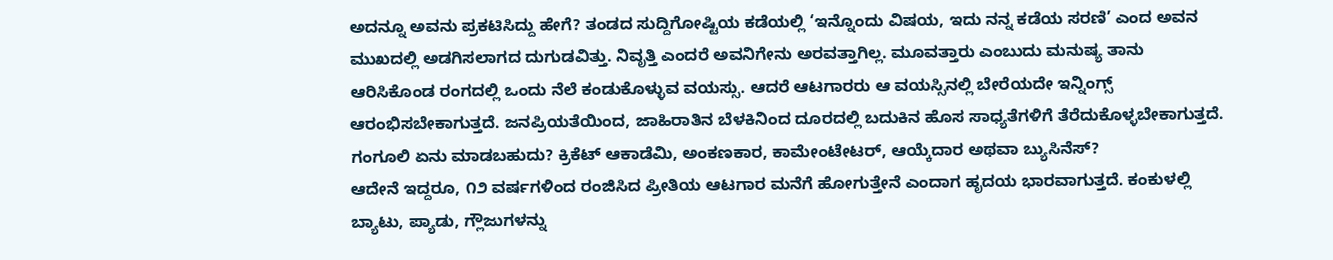ಅದನ್ನೂ ಅವನು ಪ್ರಕಟಿಸಿದ್ದು ಹೇಗೆ? ತಂಡದ ಸುದ್ದಿಗೋಷ್ಟಿಯ ಕಡೆಯಲ್ಲಿ ‘ಇನ್ನೊಂದು ವಿಷಯ, ಇದು ನನ್ನ ಕಡೆಯ ಸರಣಿ’ ಎಂದ ಅವನ ಮುಖದಲ್ಲಿ ಅಡಗಿಸಲಾಗದ ದುಗುಡವಿತ್ತು. ನಿವೃತ್ತಿ ಎಂದರೆ ಅವನಿಗೇನು ಅರವತ್ತಾಗಿಲ್ಲ. ಮೂವತ್ತಾರು ಎಂಬುದು ಮನುಷ್ಯ ತಾನು ಆರಿಸಿಕೊಂಡ ರಂಗದಲ್ಲಿ ಒಂದು ನೆಲೆ ಕಂಡುಕೊಳ್ಳುವ ವಯಸ್ಸು. ಆದರೆ ಆಟಗಾರರು ಆ ವಯಸ್ಸಿನಲ್ಲಿ ಬೇರೆಯದೇ ಇನ್ನಿಂಗ್ಸ್ ಆರಂಭಿಸಬೇಕಾಗುತ್ತದೆ. ಜನಪ್ರಿಯತೆಯಿಂದ, ಜಾಹಿರಾತಿನ ಬೆಳಕಿನಿಂದ ದೂರದಲ್ಲಿ ಬದುಕಿನ ಹೊಸ ಸಾಧ್ಯತೆಗಳಿಗೆ ತೆರೆದುಕೊಳ್ಳಬೇಕಾಗುತ್ತದೆ. ಗಂಗೂಲಿ ಏನು ಮಾಡಬಹುದು? ಕ್ರಿಕೆಟ್ ಆಕಾಡೆಮಿ, ಅಂಕಣಕಾರ, ಕಾಮೇಂಟೇಟರ್, ಆಯ್ಕೆದಾರ ಅಥವಾ ಬ್ಯುಸಿನೆಸ್?
ಆದೇನೆ ಇದ್ದರೂ, ೧೨ ವರ್ಷಗಳಿಂದ ರಂಜಿಸಿದ ಪ್ರೀತಿಯ ಆಟಗಾರ ಮನೆಗೆ ಹೋಗುತ್ತೇನೆ ಎಂದಾಗ ಹೃದಯ ಭಾರವಾಗುತ್ತದೆ. ಕಂಕುಳಲ್ಲಿ ಬ್ಯಾಟು, ಪ್ಯಾಡು, ಗ್ಲೌಜುಗಳನ್ನು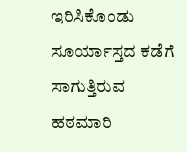ಇರಿಸಿಕೊಂಡು ಸೂರ್ಯಾಸ್ತದ ಕಡೆಗೆ ಸಾಗುತ್ತಿರುವ ಹಠಮಾರಿ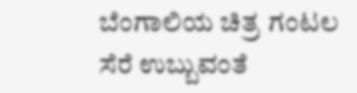ಬೆಂಗಾಲಿಯ ಚಿತ್ರ ಗಂಟಲ ಸೆರೆ ಉಬ್ಬುವಂತೆ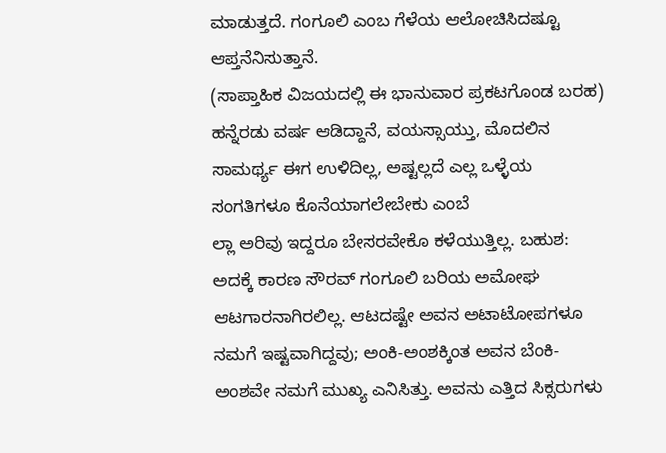ಮಾಡುತ್ತದೆ. ಗಂಗೂಲಿ ಎಂಬ ಗೆಳೆಯ ಆಲೋಚಿಸಿದಷ್ಟೂ ಆಪ್ತನೆನಿಸುತ್ತಾನೆ.
(ಸಾಪ್ತಾಹಿಕ ವಿಜಯದಲ್ಲಿ ಈ ಭಾನುವಾರ ಪ್ರಕಟಗೊಂಡ ಬರಹ)
ಹನ್ನೆರಡು ವರ್ಷ ಆಡಿದ್ದಾನೆ, ವಯಸ್ಸಾಯ್ತು, ಮೊದಲಿನ ಸಾಮರ್ಥ್ಯ ಈಗ ಉಳಿದಿಲ್ಲ, ಅಷ್ಟಲ್ಲದೆ ಎಲ್ಲ ಒಳ್ಳೆಯ ಸಂಗತಿಗಳೂ ಕೊನೆಯಾಗಲೇಬೇಕು ಎಂಬೆ
ಲ್ಲಾ ಅರಿವು ಇದ್ದರೂ ಬೇಸರವೇಕೊ ಕಳೆಯುತ್ತಿಲ್ಲ. ಬಹುಶ: ಅದಕ್ಕೆ ಕಾರಣ ಸೌರವ್ ಗಂಗೂಲಿ ಬರಿಯ ಅಮೋಘ ಆಟಗಾರನಾಗಿರಲಿಲ್ಲ. ಆಟದಷ್ಟೇ ಅವನ ಅಟಾಟೋಪಗಳೂ ನಮಗೆ ಇಷ್ಟವಾಗಿದ್ದವು; ಅಂಕಿ-ಅಂಶಕ್ಕಿಂತ ಅವನ ಬೆಂಕಿ-ಅಂಶವೇ ನಮಗೆ ಮುಖ್ಯ ಎನಿಸಿತ್ತು. ಅವನು ಎತ್ತಿದ ಸಿಕ್ಸರುಗಳು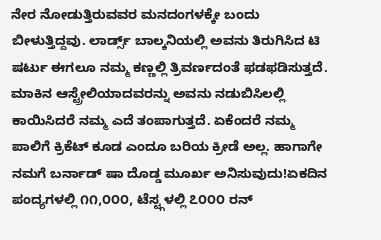ನೇರ ನೋಡುತ್ತಿರುವವರ ಮನದಂಗಳಕ್ಕೇ ಬಂದು ಬೀಳುತ್ತಿದ್ದವು. ಲಾರ್ಡ್ಸ್ ಬಾಲ್ಕನಿಯಲ್ಲಿ ಅವನು ತಿರುಗಿಸಿದ ಟಿ ಷರ್ಟು ಈಗಲೂ ನಮ್ಮ ಕಣ್ಣಲ್ಲಿ ತ್ರಿವರ್ಣದಂತೆ ಫಡಫಡಿಸುತ್ತದೆ. ಮಾಕಿನ ಆಸ್ಟ್ರೇಲಿಯಾದವರನ್ನು ಅವನು ನಡುಬಿಸಿಲಲ್ಲಿ ಕಾಯಿಸಿದರೆ ನಮ್ಮ ಎದೆ ತಂಪಾಗುತ್ತದೆ. ಏಕೆಂದರೆ ನಮ್ಮ ಪಾಲಿಗೆ ಕ್ರಿಕೆಟ್ ಕೂಡ ಎಂದೂ ಬರಿಯ ಕ್ರೀಡೆ ಅಲ್ಲ. ಹಾಗಾಗೇ ನಮಗೆ ಬರ್ನಾಡ್ ಷಾ ದೊಡ್ಡ ಮೂರ್ಖ ಅನಿಸುವುದು!ಏಕದಿನ ಪಂದ್ಯಗಳಲ್ಲಿ ೧೧,೦೦೦, ಟೆಸ್ಟ್ಗಳಲ್ಲಿ ೭೦೦೦ ರನ್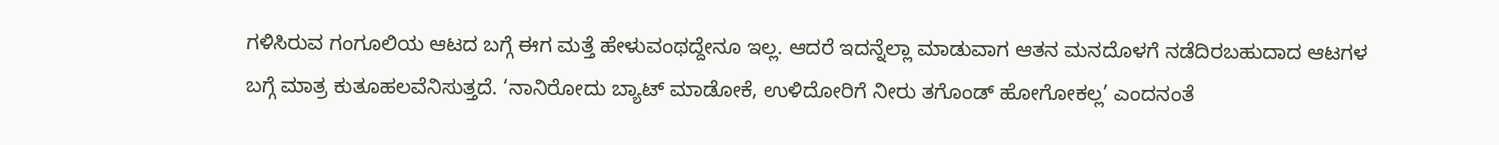ಗಳಿಸಿರುವ ಗಂಗೂಲಿಯ ಆಟದ ಬಗ್ಗೆ ಈಗ ಮತ್ತೆ ಹೇಳುವಂಥದ್ದೇನೂ ಇಲ್ಲ. ಆದರೆ ಇದನ್ನೆಲ್ಲಾ ಮಾಡುವಾಗ ಆತನ ಮನದೊಳಗೆ ನಡೆದಿರಬಹುದಾದ ಆಟಗಳ ಬಗ್ಗೆ ಮಾತ್ರ ಕುತೂಹಲವೆನಿಸುತ್ತದೆ. ‘ನಾನಿರೋದು ಬ್ಯಾಟ್ ಮಾಡೋಕೆ, ಉಳಿದೋರಿಗೆ ನೀರು ತಗೊಂಡ್ ಹೋಗೋಕಲ್ಲ’ ಎಂದನಂತೆ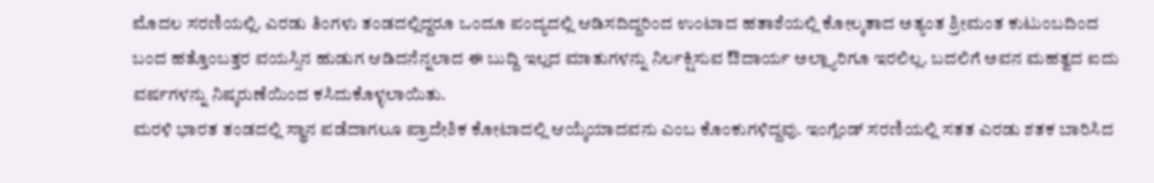ಮೊದಲ ಸರಣಿಯಲ್ಲಿ. ಎರಡು ತಿಂಗಳು ತಂಡದಲ್ಲಿದ್ದರೂ ಒಂದೂ ಪಂದ್ಯದಲ್ಲಿ ಆಡಿಸದಿದ್ದರಿಂದ ಉಂಟಾದ ಹತಾಶೆಯಲ್ಲಿ ಕೋಲ್ಕತಾದ ಅತ್ಯಂತ ಶ್ರೀಮಂತ ಕುಟುಂಬದಿಂದ ಬಂದ ಹತ್ತೊಂಬತ್ತರ ವಯಸ್ಸಿನ ಹುಡುಗ ಆಡಿದನೆನ್ನಲಾದ ಈ ಬುದ್ದಿ ಇಲ್ಲದ ಮಾತುಗಳನ್ನು ನಿರ್ಲಕ್ಷಿಸುವ ಔದಾರ್ಯ ಅಲ್ಲ್ಯಾರಿಗೂ ಇರಲಿಲ್ಲ. ಬದಲಿಗೆ ಅವನ ಮಹತ್ವದ ಐದು ವರ್ಷಗಳನ್ನು ನಿಷ್ಕರುಣೆಯಿಂದ ಕಸಿದುಕೊಳ್ಳಲಾಯಿತು.
ಮರಳಿ ಭಾರತ ತಂಡದಲ್ಲಿ ಸ್ಥಾನ ಪಡೆದಾಗಲೂ ಪ್ರಾದೇಶಿಕ ಕೋಟಾದಲ್ಲಿ ಆಯ್ಕೆಯಾದವನು ಎಂಬ ಕೊಂಕುಗಳಿದ್ದವು. ಇಂಗ್ಲೆಂಡ್ ಸರಣಿಯಲ್ಲಿ ಸತತ ಎರಡು ಶತಕ ಬಾರಿಸಿದ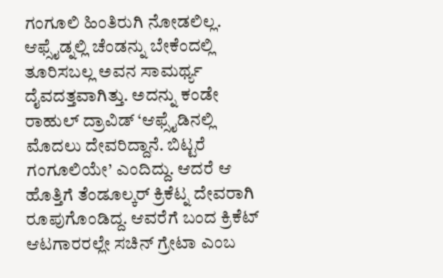ಗಂಗೂಲಿ ಹಿಂತಿರುಗಿ ನೋಡಲಿಲ್ಲ. ಆಫ್ಸೈಡ್ನಲ್ಲಿ ಚೆಂಡನ್ನು ಬೇಕೆಂದಲ್ಲಿ ತೂರಿಸಬಲ್ಲ ಅವನ ಸಾಮರ್ಥ್ಯ ದೈವದತ್ತವಾಗಿತ್ತು. ಅದನ್ನು ಕಂಡೇ ರಾಹುಲ್ ದ್ರಾವಿಡ್ ‘ಆಫ್ಸೈಡಿನಲ್ಲಿ ಮೊದಲು ದೇವರಿದ್ದಾನೆ. ಬಿಟ್ಟರೆ ಗಂಗೂಲಿಯೇ’ ಎಂದಿದ್ದು. ಆದರೆ ಆ ಹೊತ್ತಿಗೆ ತೆಂಡೂಲ್ಕರ್ ಕ್ರಿಕೆಟ್ನ ದೇವರಾಗಿ ರೂಪುಗೊಂಡಿದ್ದ. ಆವರೆಗೆ ಬಂದ ಕ್ರಿಕೆಟ್ ಆಟಗಾರರಲ್ಲೇ ಸಚಿನ್ ಗ್ರೇಟಾ ಎಂಬ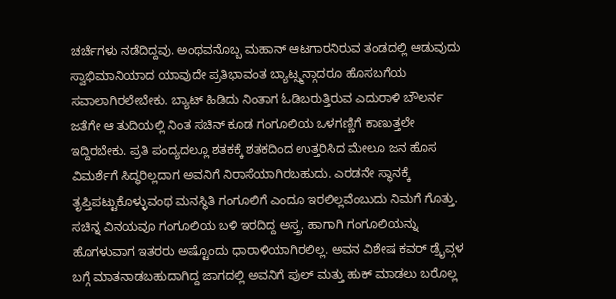ಚರ್ಚೆಗಳು ನಡೆದಿದ್ದವು. ಅಂಥವನೊಬ್ಬ ಮಹಾನ್ ಆಟಗಾರನಿರುವ ತಂಡದಲ್ಲಿ ಆಡುವುದು ಸ್ವಾಭಿಮಾನಿಯಾದ ಯಾವುದೇ ಪ್ರತಿಭಾವಂತ ಬ್ಯಾಟ್ಸ್ಮನ್ಗಾದರೂ ಹೊಸಬಗೆಯ ಸವಾಲಾಗಿರಲೇಬೇಕು. ಬ್ಯಾಟ್ ಹಿಡಿದು ನಿಂತಾಗ ಓಡಿಬರುತ್ತಿರುವ ಎದುರಾಳಿ ಬೌಲರ್ನ ಜತೆಗೇ ಆ ತುದಿಯಲ್ಲಿ ನಿಂತ ಸಚಿನ್ ಕೂಡ ಗಂಗೂಲಿಯ ಒಳಗಣ್ಣಿಗೆ ಕಾಣುತ್ತಲೇ ಇದ್ದಿರಬೇಕು. ಪ್ರತಿ ಪಂದ್ಯದಲ್ಲೂ ಶತಕಕ್ಕೆ ಶತಕದಿಂದ ಉತ್ತರಿಸಿದ ಮೇಲೂ ಜನ ಹೊಸ ವಿಮರ್ಶೆಗೆ ಸಿದ್ಧರಿಲ್ಲದಾಗ ಅವನಿಗೆ ನಿರಾಸೆಯಾಗಿರಬಹುದು. ಎರಡನೇ ಸ್ಥಾನಕ್ಕೆ ತೃಪ್ತಿಪಟ್ಟುಕೊಳ್ಳುವಂಥ ಮನಸ್ಥಿತಿ ಗಂಗೂಲಿಗೆ ಎಂದೂ ಇರಲಿಲ್ಲವೆಂಬುದು ನಿಮಗೆ ಗೊತ್ತು.
ಸಚಿನ್ನ ವಿನಯವೂ ಗಂಗೂಲಿಯ ಬಳಿ ಇರದಿದ್ದ ಅಸ್ತ್ರ. ಹಾಗಾಗಿ ಗಂಗೂಲಿಯನ್ನು ಹೊಗಳುವಾಗ ಇತರರು ಅಷ್ಟೊಂದು ಧಾರಾಳಿಯಾಗಿರಲಿಲ್ಲ. ಅವನ ವಿಶೇಷ ಕವರ್ ಡ್ರೈವ್ಗಳ ಬಗ್ಗೆ ಮಾತನಾಡಬಹುದಾಗಿದ್ದ ಜಾಗದಲ್ಲಿ ಅವನಿಗೆ ಪುಲ್ ಮತ್ತು ಹುಕ್ ಮಾಡಲು ಬರೊಲ್ಲ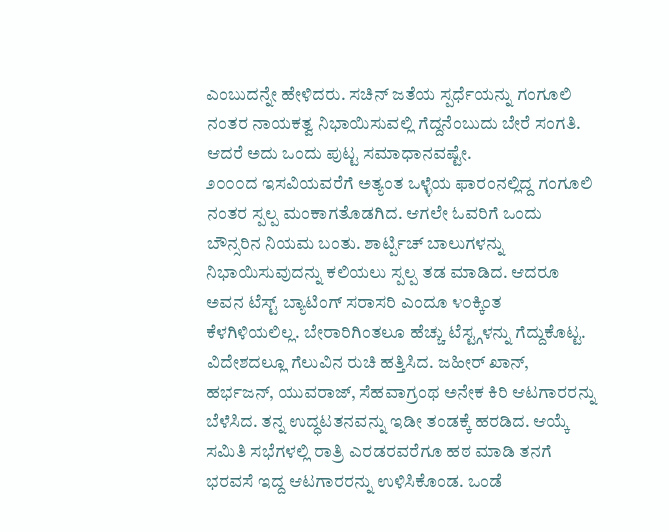ಎಂಬುದನ್ನೇ ಹೇಳಿದರು. ಸಚಿನ್ ಜತೆಯ ಸ್ಪರ್ಧೆಯನ್ನು ಗಂಗೂಲಿ ನಂತರ ನಾಯಕತ್ವ ನಿಭಾಯಿಸುವಲ್ಲಿ ಗೆದ್ದನೆಂಬುದು ಬೇರೆ ಸಂಗತಿ. ಆದರೆ ಅದು ಒಂದು ಪುಟ್ಟ ಸಮಾಧಾನವಷ್ಟೇ.
೨೦೦೦ದ ಇಸವಿಯವರೆಗೆ ಅತ್ಯಂತ ಒಳ್ಳೆಯ ಫಾರಂನಲ್ಲಿದ್ದ ಗಂಗೂಲಿ ನಂತರ ಸ್ಪಲ್ಪ ಮಂಕಾಗತೊಡಗಿದ. ಆಗಲೇ ಓವರಿಗೆ ಒಂದು ಬೌನ್ಸರಿನ ನಿಯಮ ಬಂತು. ಶಾರ್ಟ್ಪಿಚ್ ಬಾಲುಗಳನ್ನು ನಿಭಾಯಿಸುವುದನ್ನು ಕಲಿಯಲು ಸ್ಪಲ್ಪ ತಡ ಮಾಡಿದ. ಆದರೂ ಅವನ ಟೆಸ್ಟ್ ಬ್ಯಾಟಿಂಗ್ ಸರಾಸರಿ ಎಂದೂ ೪೦ಕ್ಕಿಂತ ಕೆಳಗಿಳಿಯಲಿಲ್ಲ. ಬೇರಾರಿಗಿಂತಲೂ ಹೆಚ್ಚು ಟೆಸ್ಟ್ಗಳನ್ನು ಗೆದ್ದುಕೊಟ್ಟ. ವಿದೇಶದಲ್ಲೂ ಗೆಲುವಿನ ರುಚಿ ಹತ್ತಿಸಿದ. ಜಹೀರ್ ಖಾನ್, ಹರ್ಭಜನ್, ಯುವರಾಜ್, ಸೆಹವಾಗ್ರಂಥ ಅನೇಕ ಕಿರಿ ಆಟಗಾರರನ್ನು ಬೆಳೆಸಿದ. ತನ್ನ ಉದ್ಧಟತನವನ್ನು ಇಡೀ ತಂಡಕ್ಕೆ ಹರಡಿದ. ಆಯ್ಕೆ ಸಮಿತಿ ಸಭೆಗಳಲ್ಲಿ ರಾತ್ರಿ ಎರಡರವರೆಗೂ ಹಠ ಮಾಡಿ ತನಗೆ ಭರವಸೆ ಇದ್ದ ಆಟಗಾರರನ್ನು ಉಳಿಸಿಕೊಂಡ. ಒಂಡೆ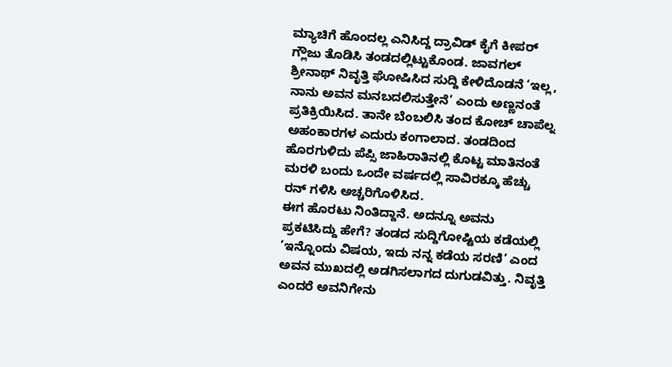ಮ್ಯಾಚಿಗೆ ಹೊಂದಲ್ಲ ಎನಿಸಿದ್ದ ದ್ರಾವಿಡ್ ಕೈಗೆ ಕೀಪರ್ ಗ್ಲೌಜು ತೊಡಿಸಿ ತಂಡದಲ್ಲಿಟ್ಟುಕೊಂಡ. ಜಾವಗಲ್ ಶ್ರೀನಾಥ್ ನಿವೃತ್ತಿ ಘೋಷಿಸಿದ ಸುದ್ದಿ ಕೇಳಿದೊಡನೆ ‘ಇಲ್ಲ, ನಾನು ಅವನ ಮನಬದಲಿಸುತ್ತೇನೆ’ ಎಂದು ಅಣ್ಣನಂತೆ ಪ್ರತಿಕ್ರಿಯಿಸಿದ. ತಾನೇ ಬೆಂಬಲಿಸಿ ತಂದ ಕೋಚ್ ಚಾಪೆಲ್ನ ಅಹಂಕಾರಗಳ ಎದುರು ಕಂಗಾಲಾದ. ತಂಡದಿಂದ ಹೊರಗುಳಿದು ಪೆಪ್ಸಿ ಜಾಹಿರಾತಿನಲ್ಲಿ ಕೊಟ್ಟ ಮಾತಿನಂತೆ ಮರಳಿ ಬಂದು ಒಂದೇ ವರ್ಷದಲ್ಲಿ ಸಾವಿರಕ್ಕೂ ಹೆಚ್ಚು ರನ್ ಗಳಿಸಿ ಅಚ್ಚರಿಗೊಳಿಸಿದ.
ಈಗ ಹೊರಟು ನಿಂತಿದ್ದಾನೆ. ಅದನ್ನೂ ಅವನು ಪ್ರಕಟಿಸಿದ್ದು ಹೇಗೆ? ತಂಡದ ಸುದ್ದಿಗೋಷ್ಟಿಯ ಕಡೆಯಲ್ಲಿ ‘ಇನ್ನೊಂದು ವಿಷಯ, ಇದು ನನ್ನ ಕಡೆಯ ಸರಣಿ’ ಎಂದ ಅವನ ಮುಖದಲ್ಲಿ ಅಡಗಿಸಲಾಗದ ದುಗುಡವಿತ್ತು. ನಿವೃತ್ತಿ ಎಂದರೆ ಅವನಿಗೇನು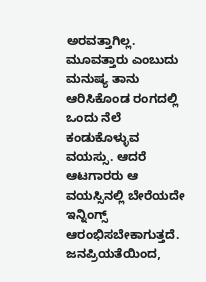ಅರವತ್ತಾಗಿಲ್ಲ. ಮೂವತ್ತಾರು ಎಂಬುದು ಮನುಷ್ಯ ತಾನು ಆರಿಸಿಕೊಂಡ ರಂಗದಲ್ಲಿ ಒಂದು ನೆಲೆ ಕಂಡುಕೊಳ್ಳುವ ವಯಸ್ಸು. ಆದರೆ ಆಟಗಾರರು ಆ ವಯಸ್ಸಿನಲ್ಲಿ ಬೇರೆಯದೇ ಇನ್ನಿಂಗ್ಸ್ ಆರಂಭಿಸಬೇಕಾಗುತ್ತದೆ. ಜನಪ್ರಿಯತೆಯಿಂದ,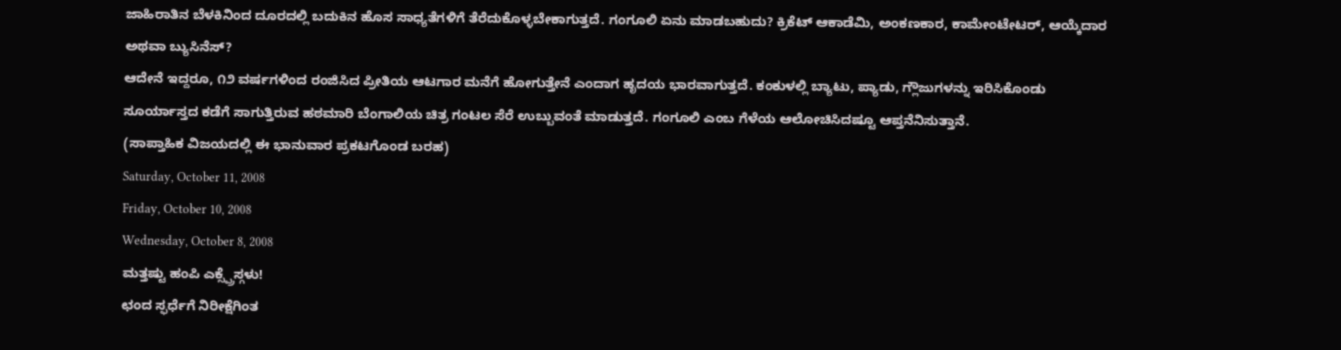ಜಾಹಿರಾತಿನ ಬೆಳಕಿನಿಂದ ದೂರದಲ್ಲಿ ಬದುಕಿನ ಹೊಸ ಸಾಧ್ಯತೆಗಳಿಗೆ ತೆರೆದುಕೊಳ್ಳಬೇಕಾಗುತ್ತದೆ. ಗಂಗೂಲಿ ಏನು ಮಾಡಬಹುದು? ಕ್ರಿಕೆಟ್ ಆಕಾಡೆಮಿ, ಅಂಕಣಕಾರ, ಕಾಮೇಂಟೇಟರ್, ಆಯ್ಕೆದಾರ ಅಥವಾ ಬ್ಯುಸಿನೆಸ್?
ಆದೇನೆ ಇದ್ದರೂ, ೧೨ ವರ್ಷಗಳಿಂದ ರಂಜಿಸಿದ ಪ್ರೀತಿಯ ಆಟಗಾರ ಮನೆಗೆ ಹೋಗುತ್ತೇನೆ ಎಂದಾಗ ಹೃದಯ ಭಾರವಾಗುತ್ತದೆ. ಕಂಕುಳಲ್ಲಿ ಬ್ಯಾಟು, ಪ್ಯಾಡು, ಗ್ಲೌಜುಗಳನ್ನು ಇರಿಸಿಕೊಂಡು ಸೂರ್ಯಾಸ್ತದ ಕಡೆಗೆ ಸಾಗುತ್ತಿರುವ ಹಠಮಾರಿ ಬೆಂಗಾಲಿಯ ಚಿತ್ರ ಗಂಟಲ ಸೆರೆ ಉಬ್ಬುವಂತೆ ಮಾಡುತ್ತದೆ. ಗಂಗೂಲಿ ಎಂಬ ಗೆಳೆಯ ಆಲೋಚಿಸಿದಷ್ಟೂ ಆಪ್ತನೆನಿಸುತ್ತಾನೆ.
(ಸಾಪ್ತಾಹಿಕ ವಿಜಯದಲ್ಲಿ ಈ ಭಾನುವಾರ ಪ್ರಕಟಗೊಂಡ ಬರಹ)
Saturday, October 11, 2008
Friday, October 10, 2008
Wednesday, October 8, 2008
ಮತ್ತಷ್ಟು ಹಂಪಿ ಎಕ್ಸ್ಪ್ರೆಸ್ಗಳು!
ಛಂದ ಸ್ಫರ್ಧೆಗೆ ನಿರೀಕ್ಷೆಗಿಂತ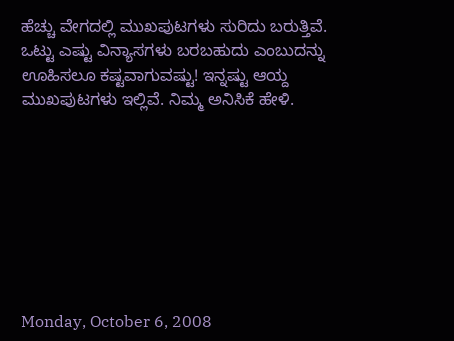ಹೆಚ್ಚು ವೇಗದಲ್ಲಿ ಮುಖಪುಟಗಳು ಸುರಿದು ಬರುತ್ತಿವೆ. ಒಟ್ಟು ಎಷ್ಟು ವಿನ್ಯಾಸಗಳು ಬರಬಹುದು ಎಂಬುದನ್ನು ಊಹಿಸಲೂ ಕಷ್ಟವಾಗುವಷ್ಟು! ಇನ್ನಷ್ಟು ಆಯ್ದ ಮುಖಪುಟಗಳು ಇಲ್ಲಿವೆ. ನಿಮ್ಮ ಅನಿಸಿಕೆ ಹೇಳಿ.








Monday, October 6, 2008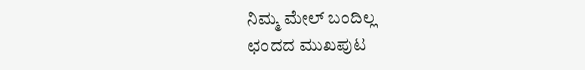ನಿಮ್ಮ ಮೇಲ್ ಬಂದಿಲ್ಲ
ಛಂದದ ಮುಖಪುಟ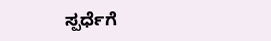ಸ್ಪರ್ಧೆಗೆ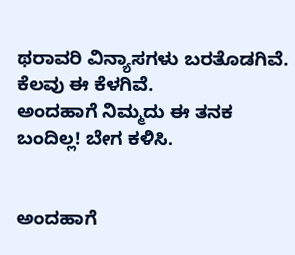ಥರಾವರಿ ವಿನ್ಯಾಸಗಳು ಬರತೊಡಗಿವೆ. ಕೆಲವು ಈ ಕೆಳಗಿವೆ.
ಅಂದಹಾಗೆ ನಿಮ್ಮದು ಈ ತನಕ ಬಂದಿಲ್ಲ! ಬೇಗ ಕಳಿಸಿ.


ಅಂದಹಾಗೆ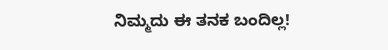ನಿಮ್ಮದು ಈ ತನಕ ಬಂದಿಲ್ಲ!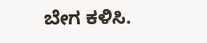ಬೇಗ ಕಳಿಸಿ.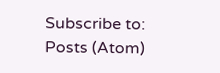Subscribe to:
Posts (Atom)